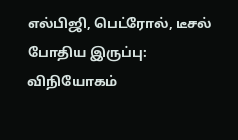எல்பிஜி, பெட்ரோல், டீசல் போதிய இருப்பு: விநியோகம்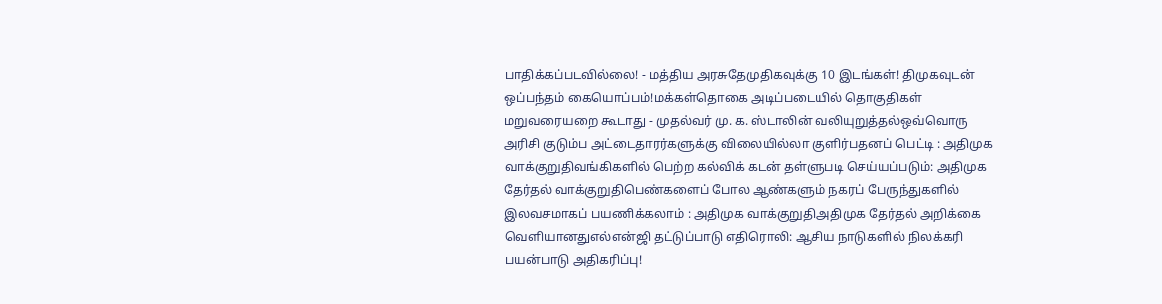பாதிக்கப்படவில்லை! - மத்திய அரசுதேமுதிகவுக்கு 10 இடங்கள்! திமுகவுடன் ஒப்பந்தம் கையொப்பம்!மக்கள்தொகை அடிப்படையில் தொகுதிகள் மறுவரையறை கூடாது - முதல்வர் மு. க. ஸ்டாலின் வலியுறுத்தல்ஒவ்வொரு அரிசி குடும்ப அட்டைதாரர்களுக்கு விலையில்லா குளிர்பதனப் பெட்டி : அதிமுக வாக்குறுதிவங்கிகளில் பெற்ற கல்விக் கடன் தள்ளுபடி செய்யப்படும்: அதிமுக தேர்தல் வாக்குறுதிபெண்களைப் போல ஆண்களும் நகரப் பேருந்துகளில் இலவசமாகப் பயணிக்கலாம் : அதிமுக வாக்குறுதிஅதிமுக தேர்தல் அறிக்கை வெளியானதுஎல்என்ஜி தட்டுப்பாடு எதிரொலி: ஆசிய நாடுகளில் நிலக்கரி பயன்பாடு அதிகரிப்பு!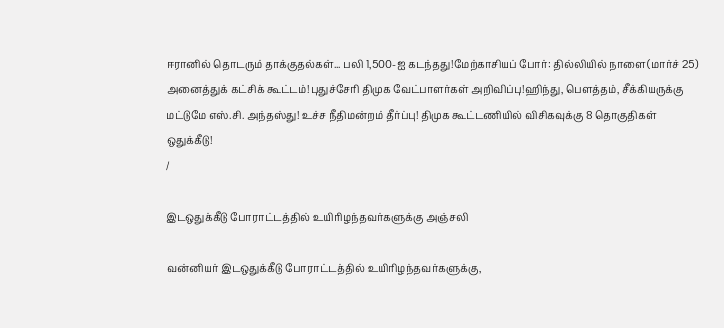ஈரானில் தொடரும் தாக்குதல்கள்... பலி 1,500-ஐ கடந்தது!மேற்காசியப் போர்: தில்லியில் நாளை(மார்ச் 25) அனைத்துக் கட்சிக் கூட்டம்!புதுச்சேரி திமுக வேட்பாளர்கள் அறிவிப்பு!ஹிந்து, பெளத்தம், சீக்கியருக்கு மட்டுமே எஸ்.சி. அந்தஸ்து! உச்ச நீதிமன்றம் தீர்ப்பு! திமுக கூட்டணியில் விசிகவுக்கு 8 தொகுதிகள் ஒதுக்கீடு!
/

இடஒதுக்கீடு போராட்டத்தில் உயிரிழந்தவர்களுக்கு அஞ்சலி

வன்னியர் இடஒதுக்கீடு போராட்டத்தில் உயிரிழந்தவர்களுக்கு,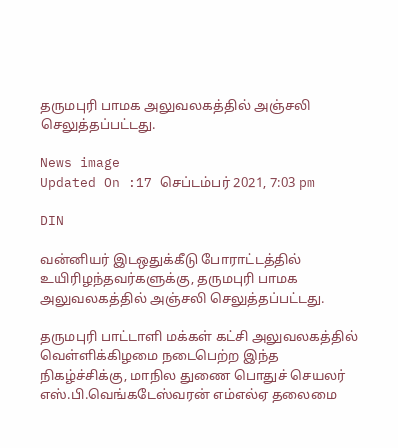தருமபுரி பாமக அலுவலகத்தில் அஞ்சலி செலுத்தப்பட்டது.

News image
Updated On :17 செப்டம்பர் 2021, 7:03 pm

DIN

வன்னியர் இடஒதுக்கீடு போராட்டத்தில் உயிரிழந்தவர்களுக்கு, தருமபுரி பாமக அலுவலகத்தில் அஞ்சலி செலுத்தப்பட்டது.

தருமபுரி பாட்டாளி மக்கள் கட்சி அலுவலகத்தில் வெள்ளிக்கிழமை நடைபெற்ற இந்த நிகழ்ச்சிக்கு, மாநில துணை பொதுச் செயலர் எஸ்.பி.வெங்கடேஸ்வரன் எம்எல்ஏ தலைமை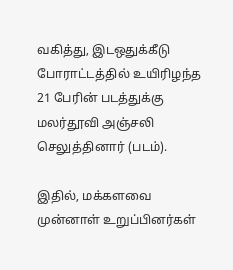வகித்து, இடஒதுக்கீடு போராட்டத்தில் உயிரிழந்த 21 பேரின் படத்துக்கு மலர்தூவி அஞ்சலி செலுத்தினார் (படம்).

இதில், மக்களவை முன்னாள் உறுப்பினர்கள்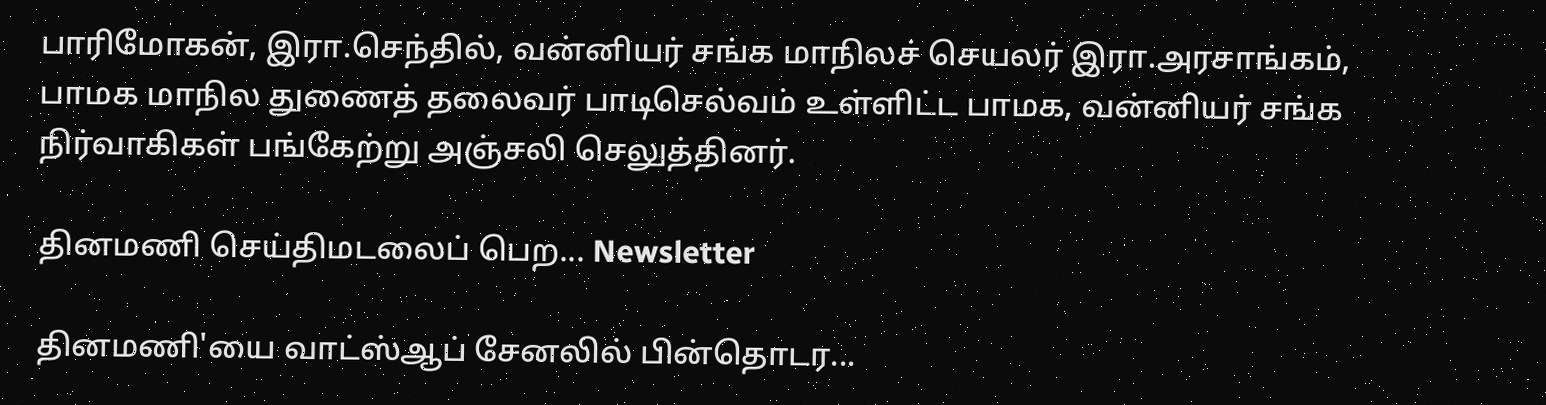பாரிமோகன், இரா.செந்தில், வன்னியர் சங்க மாநிலச் செயலர் இரா.அரசாங்கம், பாமக மாநில துணைத் தலைவர் பாடிசெல்வம் உள்ளிட்ட பாமக, வன்னியர் சங்க நிர்வாகிகள் பங்கேற்று அஞ்சலி செலுத்தினர்.

தினமணி செய்திமடலைப் பெற... Newsletter

தினமணி'யை வாட்ஸ்ஆப் சேனலில் பின்தொடர...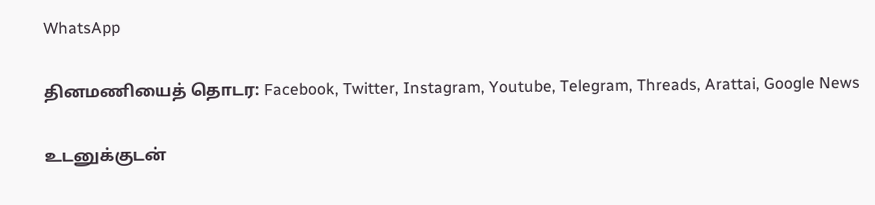WhatsApp

தினமணியைத் தொடர: Facebook, Twitter, Instagram, Youtube, Telegram, Threads, Arattai, Google News

உடனுக்குடன்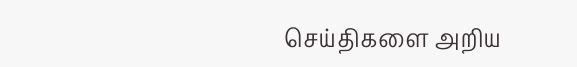செய்திகளை அறிய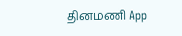தினமணி App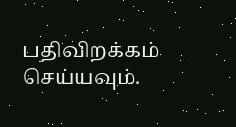பதிவிறக்கம் செய்யவும்.